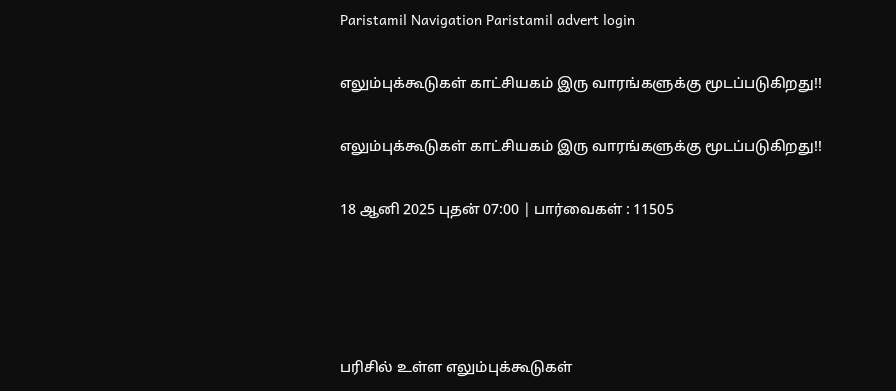Paristamil Navigation Paristamil advert login

எலும்புக்கூடுகள் காட்சியகம் இரு வாரங்களுக்கு மூடப்படுகிறது!!

எலும்புக்கூடுகள் காட்சியகம் இரு வாரங்களுக்கு மூடப்படுகிறது!!

18 ஆனி 2025 புதன் 07:00 | பார்வைகள் : 11505




பரிசில் உள்ள எலும்புக்கூடுகள்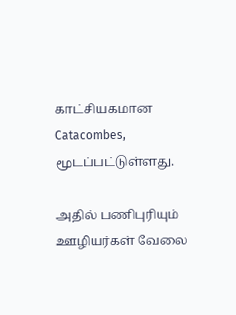காட்சியகமான Catacombes, மூடப்பட்டுள்ளது.

அதில் பணிபுரியும் ஊழியர்கள் வேலை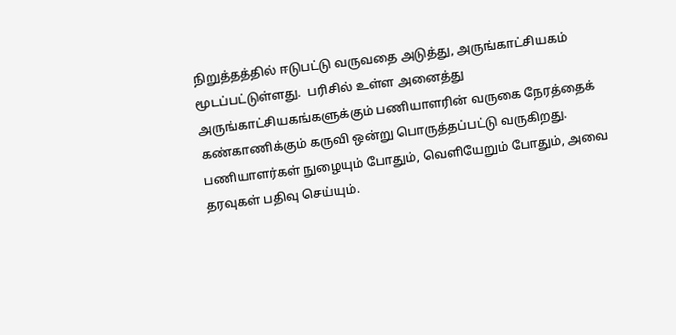நிறுத்தத்தில் ஈடுபட்டு வருவதை அடுத்து, அருங்காட்சியகம் மூடப்பட்டுள்ளது.  பரிசில் உள்ள அனைத்து அருங்காட்சியகங்களுக்கும் பணியாளரின் வருகை நேரத்தைக் கண்காணிக்கும் கருவி ஒன்று பொருத்தப்பட்டு வருகிறது. பணியாளர்கள் நுழையும் போதும், வெளியேறும் போதும், அவை தரவுகள் பதிவு செய்யும்.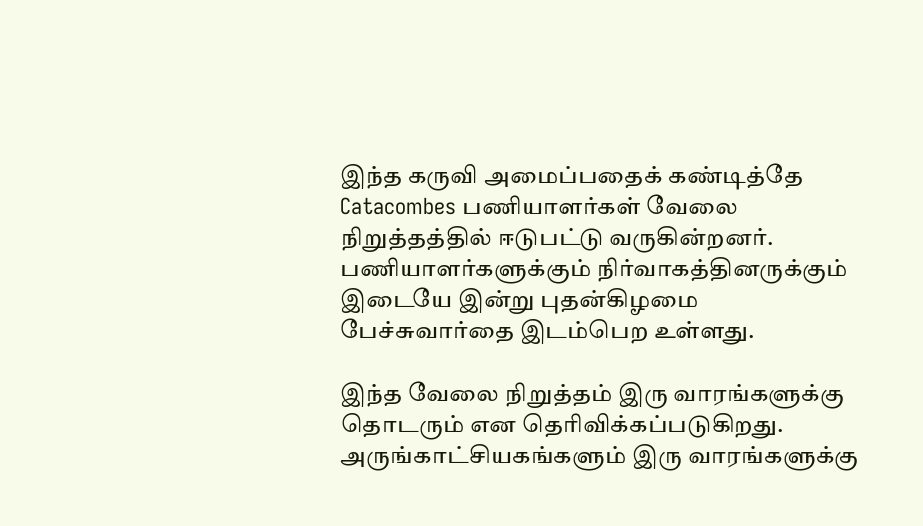இந்த கருவி அமைப்பதைக் கண்டித்தே Catacombes பணியாளர்கள் வேலை நிறுத்தத்தில் ஈடுபட்டு வருகின்றனர். பணியாளர்களுக்கும் நிர்வாகத்தினருக்கும் இடையே இன்று புதன்கிழமை பேச்சுவார்தை இடம்பெற உள்ளது.

இந்த வேலை நிறுத்தம் இரு வாரங்களுக்கு தொடரும் என தெரிவிக்கப்படுகிறது. அருங்காட்சியகங்களும் இரு வாரங்களுக்கு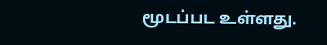மூடப்பட உள்ளது.